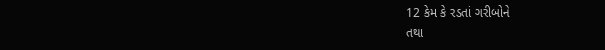12 કેમ કે રડતાં ગરીબોને
તથા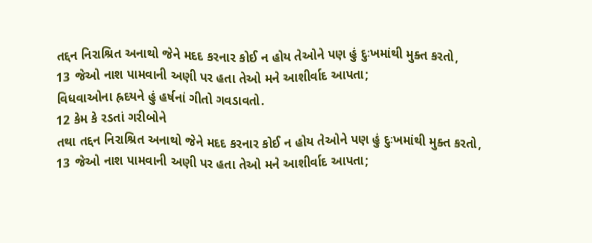તદ્દન નિરાશ્રિત અનાથો જેને મદદ કરનાર કોઈ ન હોય તેઓને પણ હું દુઃખમાંથી મુક્ત કરતો,
13 જેઓ નાશ પામવાની અણી પર હતા તેઓ મને આશીર્વાદ આપતા;
વિધવાઓના હ્રદયને હું હર્ષનાં ગીતો ગવડાવતો.
12 કેમ કે રડતાં ગરીબોને
તથા તદ્દન નિરાશ્રિત અનાથો જેને મદદ કરનાર કોઈ ન હોય તેઓને પણ હું દુઃખમાંથી મુક્ત કરતો,
13 જેઓ નાશ પામવાની અણી પર હતા તેઓ મને આશીર્વાદ આપતા;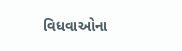વિધવાઓના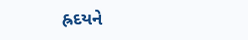હ્રદયને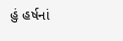હું હર્ષનાં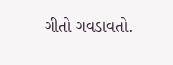ગીતો ગવડાવતો.